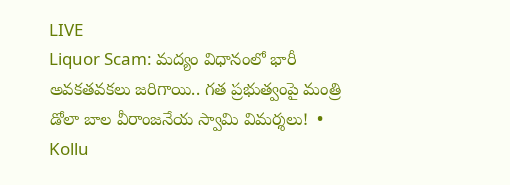LIVE
Liquor Scam: మద్యం విధానంలో భారీ అవకతవకలు జరిగాయి.. గత ప్రభుత్వంపై మంత్రి డోలా బాల వీరాంజనేయ స్వామి విమర్శలు!  •  Kollu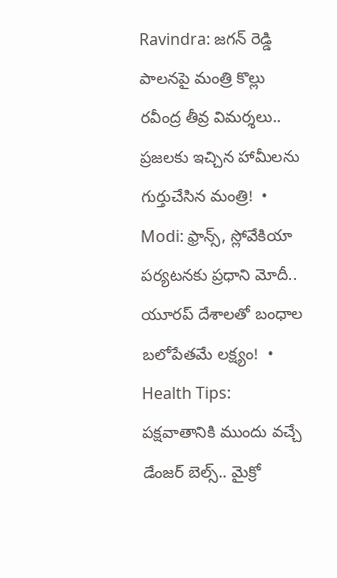Ravindra: జగన్ రెడ్డి పాలనపై మంత్రి కొల్లు రవీంద్ర తీవ్ర విమర్శలు.. ప్రజలకు ఇచ్చిన హామీలను గుర్తుచేసిన మంత్రి!  •  Modi: ఫ్రాన్స్, స్లోవేకియా పర్యటనకు ప్రధాని మోదీ.. యూరప్ దేశాలతో బంధాల బలోపేతమే లక్ష్యం!  •  Health Tips: పక్షవాతానికి ముందు వచ్చే డేంజర్ బెల్స్.. మైక్రో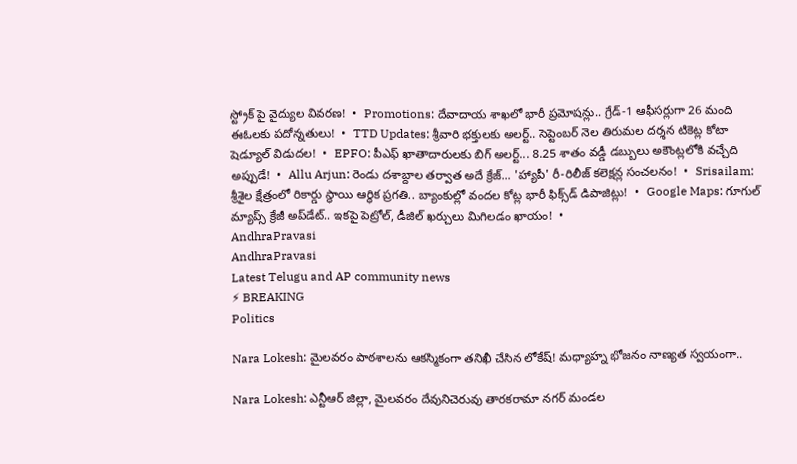స్ట్రోక్ పై వైద్యుల వివరణ!  •  Promotions: దేవాదాయ శాఖలో భారీ ప్రమోషన్లు.. గ్రేడ్-1 ఆఫీసర్లుగా 26 మంది ఈఓలకు పదోన్నతులు!  •  TTD Updates: శ్రీవారి భక్తులకు అలర్ట్.. సెప్టెంబర్ నెల తిరుమల దర్శన టికెట్ల కోటా షెడ్యూల్ విడుదల!  •  EPFO: పీఎఫ్ ఖాతాదారులకు బిగ్ అలర్ట్... 8.25 శాతం వడ్డీ డబ్బులు అకౌంట్లలోకి వచ్చేది అప్పుడే!  •  Allu Arjun: రెండు దశాబ్దాల తర్వాత అదే క్రేజ్... 'హ్యాపీ' రీ-రిలీజ్ కలెక్షన్ల సంచలనం!  •  Srisailam: శ్రీశైల క్షేత్రంలో రికార్డు స్థాయి ఆర్థిక ప్రగతి.. బ్యాంకుల్లో వందల కోట్ల భారీ ఫిక్స్‌డ్ డిపాజిట్లు!  •  Google Maps: గూగుల్ మ్యాప్స్ క్రేజీ అప్‌డేట్.. ఇకపై పెట్రోల్, డీజిల్ ఖర్చులు మిగిలడం ఖాయం!  •
AndhraPravasi
AndhraPravasi
Latest Telugu and AP community news
⚡ BREAKING
Politics

Nara Lokesh: మైలవరం పాఠశాలను ఆకస్మికంగా తనిఖీ చేసిన లోకేష్! మధ్యాహ్న భోజనం నాణ్యత స్వయంగా..

Nara Lokesh: ఎన్టీఆర్ జిల్లా, మైలవరం దేవునిచెరువు తారకరామా నగర్ మండల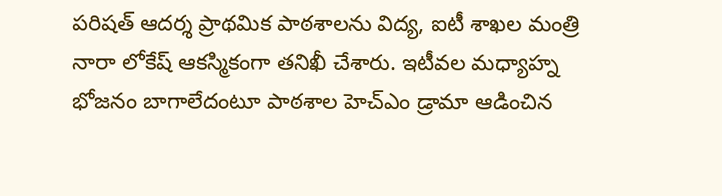పరిషత్ ఆదర్శ ప్రాథమిక పాఠశాలను విద్య, ఐటీ శాఖల మంత్రి నారా లోకేష్ ఆకస్మికంగా తనిఖీ చేశారు. ఇటీవల మధ్యాహ్న భోజనం బాగాలేదంటూ పాఠశాల హెచ్ఎం డ్రామా ఆడించిన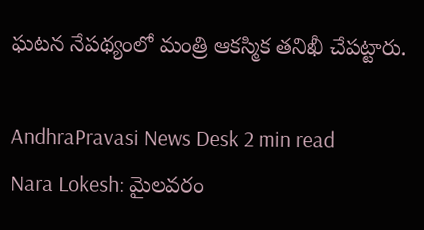ఘటన నేపథ్యంలో మంత్రి ఆకస్మిక తనిఖీ చేపట్టారు.

AndhraPravasi News Desk 2 min read
Nara Lokesh: మైలవరం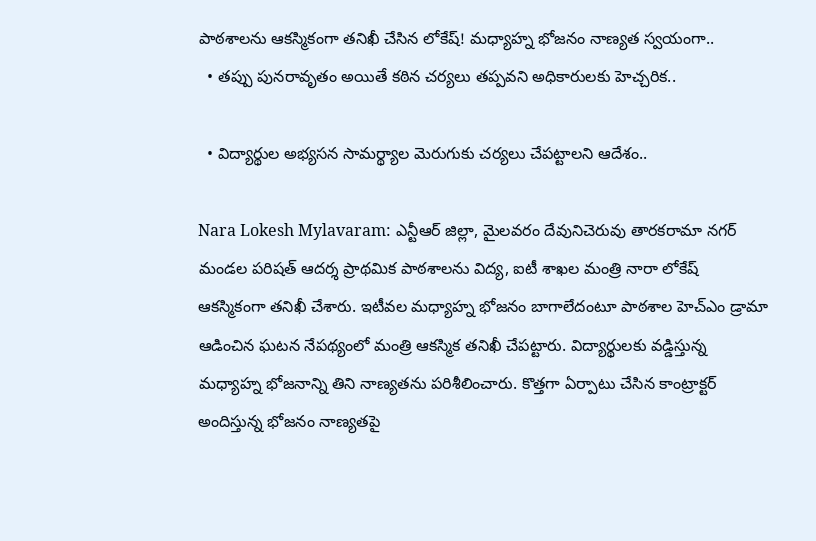పాఠశాలను ఆకస్మికంగా తనిఖీ చేసిన లోకేష్! మధ్యాహ్న భోజనం నాణ్యత స్వయంగా..
  • తప్పు పునరావృతం అయితే కఠిన చర్యలు తప్పవని అధికారులకు హెచ్చరిక..

  • విద్యార్థుల అభ్యసన సామర్థ్యాల మెరుగుకు చర్యలు చేపట్టాలని ఆదేశం..

Nara Lokesh Mylavaram: ఎన్టీఆర్ జిల్లా, మైలవరం దేవునిచెరువు తారకరామా నగర్ మండల పరిషత్ ఆదర్శ ప్రాథమిక పాఠశాలను విద్య, ఐటీ శాఖల మంత్రి నారా లోకేష్ ఆకస్మికంగా తనిఖీ చేశారు. ఇటీవల మధ్యాహ్న భోజనం బాగాలేదంటూ పాఠశాల హెచ్ఎం డ్రామా ఆడించిన ఘటన నేపథ్యంలో మంత్రి ఆకస్మిక తనిఖీ చేపట్టారు. విద్యార్థులకు వడ్డిస్తున్న మధ్యాహ్న భోజనాన్ని తిని నాణ్యతను పరిశీలించారు. కొత్తగా ఏర్పాటు చేసిన కాంట్రాక్టర్ అందిస్తున్న భోజనం నాణ్యతపై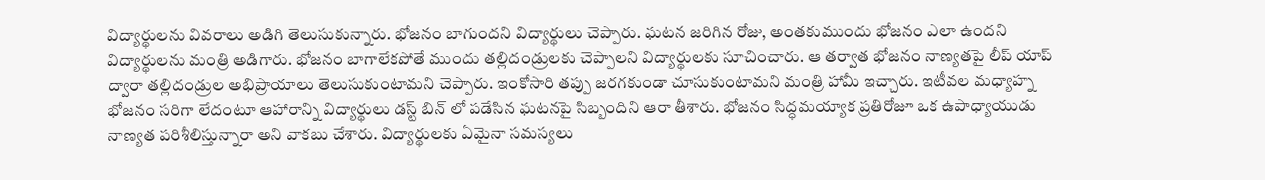విద్యార్థులను వివరాలు అడిగి తెలుసుకున్నారు. భోజనం బాగుందని విద్యార్థులు చెప్పారు. ఘటన జరిగిన రోజు, అంత‌కుముందు భోజ‌నం ఎలా ఉంద‌ని విద్యార్థుల‌ను మంత్రి అడిగారు. భోజనం బాగాలేకపోతే ముందు తల్లిదండ్రులకు చెప్పాలని విద్యార్థులకు సూచించారు. ఆ తర్వాత భోజనం నాణ్యతపై లీప్ యాప్ ద్వారా తల్లిదండ్రుల అభిప్రాయాలు తెలుసుకుంటామని చెప్పారు. ఇంకోసారి తప్పు జరగకుండా చూసుకుంటామని మంత్రి హామీ ఇచ్చారు. ఇటీవల మధ్యాహ్న భోజనం సరిగా లేదంటూ ఆహారాన్ని విద్యార్థులు డస్ట్ బిన్ లో పడేసిన ఘటనపై సిబ్బందిని ఆరా తీశారు. భోజనం సిద్ధమయ్యాక ప్రతిరోజూ ఒక ఉపాధ్యాయుడు నాణ్యత పరిశీలిస్తున్నారా అని వాకబు చేశారు. విద్యార్థులకు ఏమైనా సమస్యలు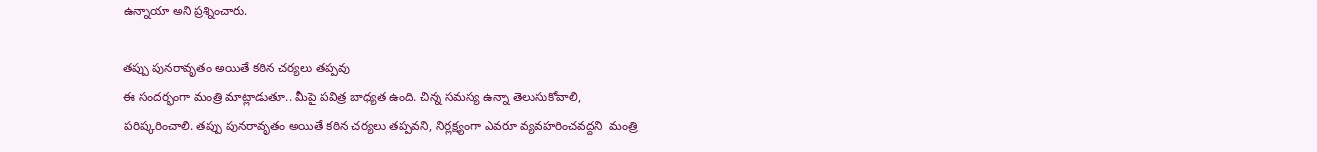ఉన్నాయా అని ప్రశ్నించారు.

తప్పు పునరావృతం అయితే కఠిన చర్యలు తప్పవు
ఈ సందర్భంగా మంత్రి మాట్లాడుతూ.. మీపై పవిత్ర బాధ్యత ఉంది. చిన్న సమస్య ఉన్నా తెలుసుకోవాలి, పరిష్కరించాలి. త‌ప్పు పున‌రావృతం అయితే కఠిన చర్యలు తప్పవని, నిర్లక్ష్యంగా ఎవరూ వ్యవహరించవద్దని  మంత్రి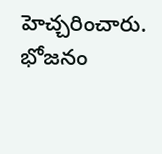హెచ్చరించారు. భోజనం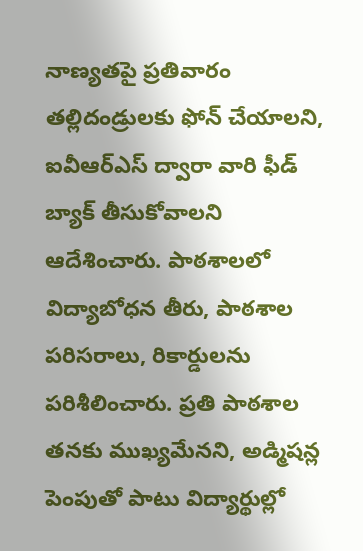నాణ్యతపై ప్రతివారం తల్లిదండ్రులకు ఫోన్ చేయాలని, ఐవీఆర్ఎస్ ద్వారా వారి ఫీడ్ బ్యాక్ తీసుకోవాలని ఆదేశించారు. పాఠశాలలో విద్యాబోధన తీరు, పాఠశాల పరిసరాలు, రికార్డులను పరిశీలించారు. ప్రతి పాఠశాల తనకు ముఖ్యమేనని, అడ్మిషన్ల పెంపుతో పాటు విద్యార్థుల్లో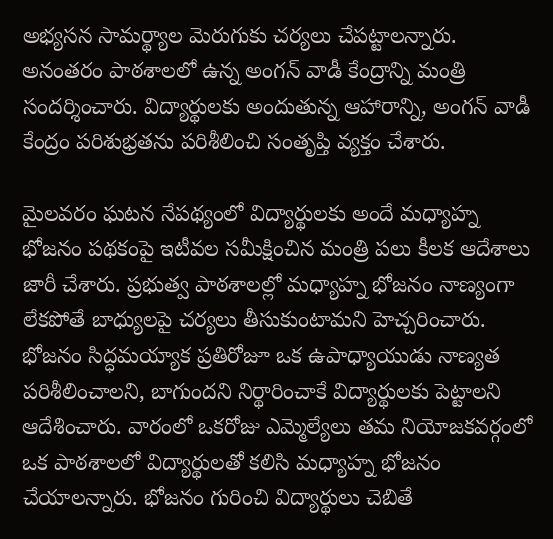అభ్యసన సామర్థ్యాల మెరుగుకు చర్యలు చేపట్టాలన్నారు. అనంతరం పాఠశాలలో ఉన్న అంగన్ వాడీ కేంద్రాన్ని మంత్రి సందర్శించారు. విద్యార్థులకు అందుతున్న ఆహారాన్ని, అంగన్ వాడీ కేంద్రం పరిశుభ్రతను పరిశీలించి సంతృప్తి వ్యక్తం చేశారు.

మైలవరం ఘటన నేపథ్యంలో విద్యార్థులకు అందే మధ్యాహ్న భోజనం పథకంపై ఇటీవల సమీక్షించిన మంత్రి పలు కీలక ఆదేశాలు జారీ చేశారు. ప్రభుత్వ పాఠశాలల్లో మధ్యాహ్న భోజనం నాణ్యంగా లేకపోతే బాధ్యులపై చర్యలు తీసుకుంటామని హెచ్చరించారు. భోజనం సిద్ధమయ్యాక ప్రతిరోజూ ఒక ఉపాధ్యాయుడు నాణ్యత పరిశీలించాలని, బాగుందని నిర్థారించాకే విద్యార్థులకు పెట్టాలని ఆదేశించారు. వారంలో ఒకరోజు ఎమ్మెల్యేలు తమ నియోజకవర్గంలో ఒక పాఠశాలలో విద్యార్థులతో కలిసి మధ్యాహ్న భోజనం చేయాలన్నారు. భోజనం గురించి విద్యార్థులు చెబితే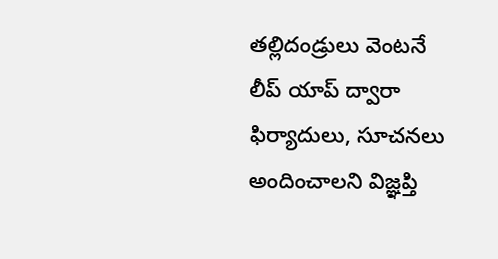తల్లిదండ్రులు వెంటనే లీప్ యాప్ ద్వారా ఫిర్యాదులు, సూచనలు అందించాలని విజ్ఞప్తి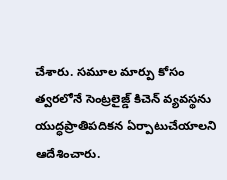చేశారు. సమూల మార్పు కోసం త్వరలోనే సెంట్రలైజ్డ్ కిచెన్ వ్యవస్థను యుద్ధప్రాతిపదికన ఏర్పాటుచేయాలని ఆదేశించారు.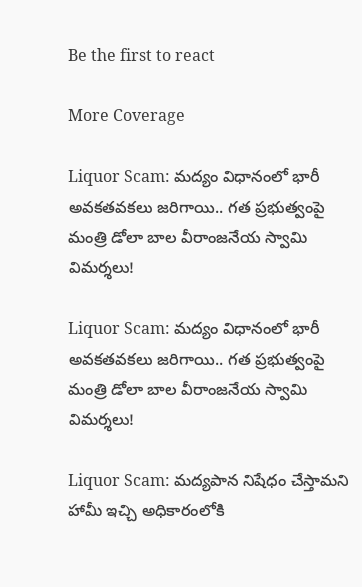Be the first to react

More Coverage

Liquor Scam: మద్యం విధానంలో భారీ అవకతవకలు జరిగాయి.. గత ప్రభుత్వంపై మంత్రి డోలా బాల వీరాంజనేయ స్వామి విమర్శలు!

Liquor Scam: మద్యం విధానంలో భారీ అవకతవకలు జరిగాయి.. గత ప్రభుత్వంపై మంత్రి డోలా బాల వీరాంజనేయ స్వామి విమర్శలు!

Liquor Scam: మద్యపాన నిషేధం చేస్తామని హామీ ఇచ్చి అధికారంలోకి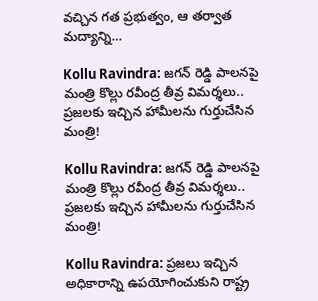వచ్చిన గత ప్రభుత్వం, ఆ తర్వాత మద్యాన్ని…

Kollu Ravindra: జగన్ రెడ్డి పాలనపై మంత్రి కొల్లు రవీంద్ర తీవ్ర విమర్శలు.. ప్రజలకు ఇచ్చిన హామీలను గుర్తుచేసిన మంత్రి!

Kollu Ravindra: జగన్ రెడ్డి పాలనపై మంత్రి కొల్లు రవీంద్ర తీవ్ర విమర్శలు.. ప్రజలకు ఇచ్చిన హామీలను గుర్తుచేసిన మంత్రి!

Kollu Ravindra: ప్రజలు ఇచ్చిన అధికారాన్ని ఉపయోగించుకుని రాష్ట్ర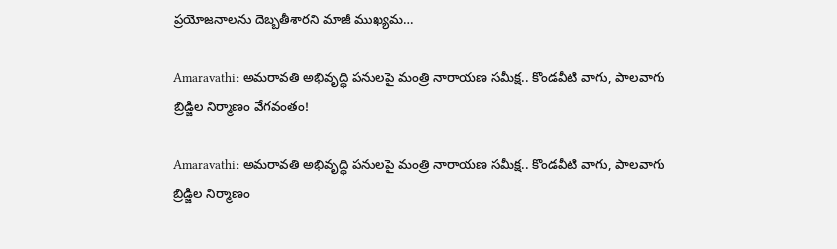ప్రయోజనాలను దెబ్బతీశారని మాజీ ముఖ్యమ…

Amaravathi: అమరావతి అభివృద్ధి పనులపై మంత్రి నారాయణ సమీక్ష.. కొండవీటి వాగు, పాలవాగు బ్రిడ్జిల నిర్మాణం వేగవంతం!

Amaravathi: అమరావతి అభివృద్ధి పనులపై మంత్రి నారాయణ సమీక్ష.. కొండవీటి వాగు, పాలవాగు బ్రిడ్జిల నిర్మాణం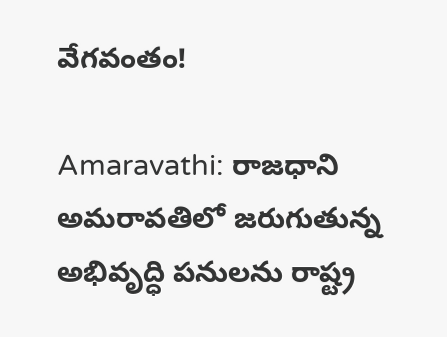వేగవంతం!

Amaravathi: రాజధాని అమరావతిలో జరుగుతున్న అభివృద్ధి పనులను రాష్ట్ర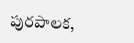పురపాలక,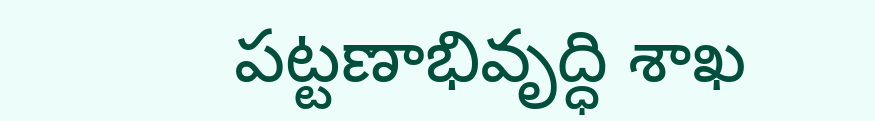పట్టణాభివృద్ధి శాఖ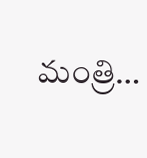మంత్రి…